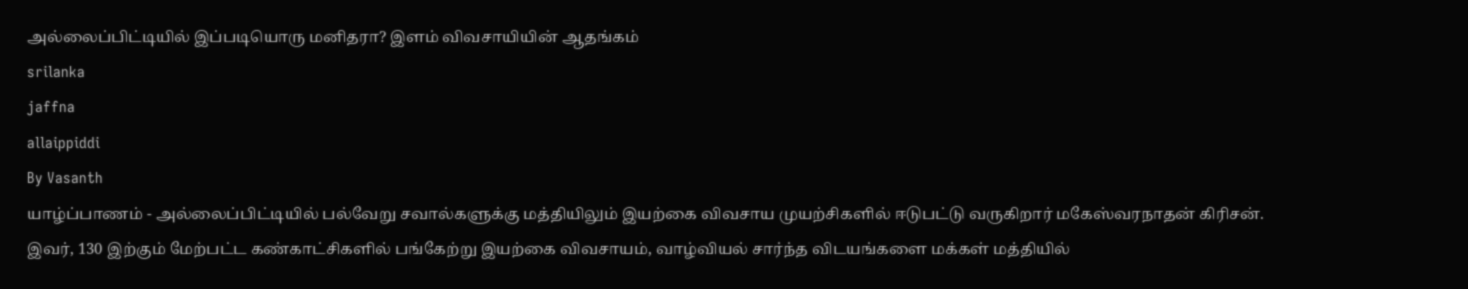அல்லைப்பிட்டியில் இப்படியொரு மனிதரா? இளம் விவசாயியின் ஆதங்கம்
srilanka
jaffna
allaippiddi
By Vasanth
யாழ்ப்பாணம் - அல்லைப்பிட்டியில் பல்வேறு சவால்களுக்கு மத்தியிலும் இயற்கை விவசாய முயற்சிகளில் ஈடுபட்டு வருகிறார் மகேஸ்வரநாதன் கிரிசன்.
இவர், 130 இற்கும் மேற்பட்ட கண்காட்சிகளில் பங்கேற்று இயற்கை விவசாயம், வாழ்வியல் சார்ந்த விடயங்களை மக்கள் மத்தியில்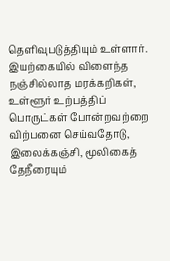தெளிவுபடுத்தியும் உள்ளார்.
இயற்கையில் விளைந்த நஞ்சில்லாத மரக்கறிகள், உள்ளூர் உற்பத்திப் பொருட்கள் போன்றவற்றை விற்பனை செய்வதோடு, இலைக்கஞ்சி, மூலிகைத் தேநீரையும்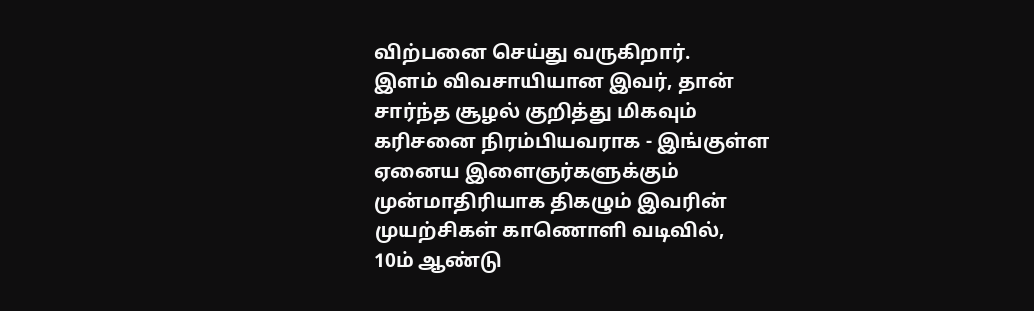விற்பனை செய்து வருகிறார்.
இளம் விவசாயியான இவர், தான் சார்ந்த சூழல் குறித்து மிகவும் கரிசனை நிரம்பியவராக - இங்குள்ள ஏனைய இளைஞர்களுக்கும் முன்மாதிரியாக திகழும் இவரின் முயற்சிகள் காணொளி வடிவில்,
10ம் ஆண்டு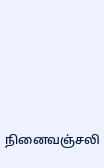நினைவஞ்சலி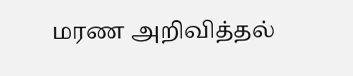மரண அறிவித்தல்